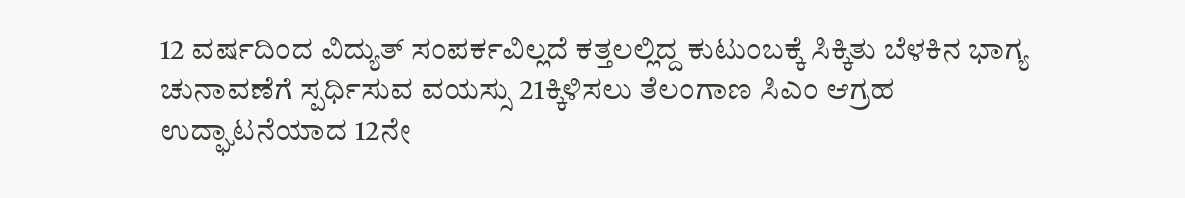12 ವರ್ಷದಿಂದ ವಿದ್ಯುತ್ ಸಂಪರ್ಕವಿಲ್ಲದೆ ಕತ್ತಲಲ್ಲಿದ್ದ ಕುಟುಂಬಕ್ಕೆ ಸಿಕ್ಕಿತು ಬೆಳಕಿನ ಭಾಗ್ಯ
ಚುನಾವಣೆಗೆ ಸ್ಪರ್ಧಿಸುವ ವಯಸ್ಸು 21ಕ್ಕಿಳಿಸಲು ತೆಲಂಗಾಣ ಸಿಎಂ ಆಗ್ರಹ
ಉದ್ಘಾಟನೆಯಾದ 12ನೇ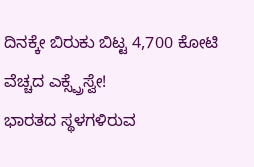ದಿನಕ್ಕೇ ಬಿರುಕು ಬಿಟ್ಟ 4,700 ಕೋಟಿ ವೆಚ್ಚದ ಎಕ್ಸ್ಪ್ರೆಸ್ವೇ!
ಭಾರತದ ಸ್ಥಳಗಳಿರುವ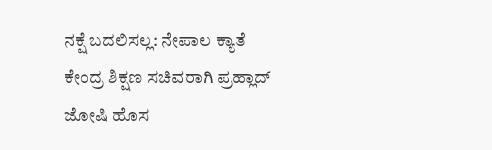ನಕ್ಷೆ ಬದಲಿಸಲ್ಲ: ನೇಪಾಲ ಕ್ಯಾತೆ
ಕೇಂದ್ರ ಶಿಕ್ಷಣ ಸಚಿವರಾಗಿ ಪ್ರಹ್ಲಾದ್ ಜೋಷಿ ಹೊಸ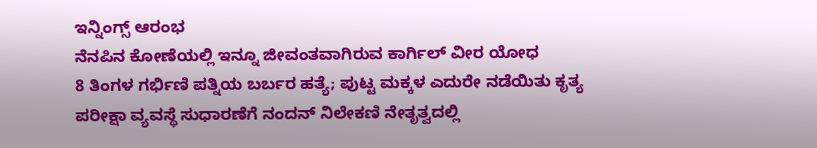ಇನ್ನಿಂಗ್ಸ್ ಆರಂಭ
ನೆನಪಿನ ಕೋಣೆಯಲ್ಲಿ ಇನ್ನೂ ಜೀವಂತವಾಗಿರುವ ಕಾರ್ಗಿಲ್ ವೀರ ಯೋಧ
8 ತಿಂಗಳ ಗರ್ಭಿಣಿ ಪತ್ನಿಯ ಬರ್ಬರ ಹತ್ಯೆ; ಪುಟ್ಟ ಮಕ್ಕಳ ಎದುರೇ ನಡೆಯಿತು ಕೃತ್ಯ
ಪರೀಕ್ಷಾ ವ್ಯವಸ್ಥೆ ಸುಧಾರಣೆಗೆ ನಂದನ್ ನಿಲೇಕಣಿ ನೇತೃತ್ವದಲ್ಲಿ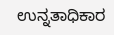ಉನ್ನತಾಧಿಕಾರ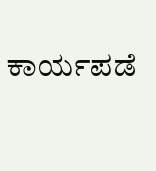ಕಾರ್ಯಪಡೆ